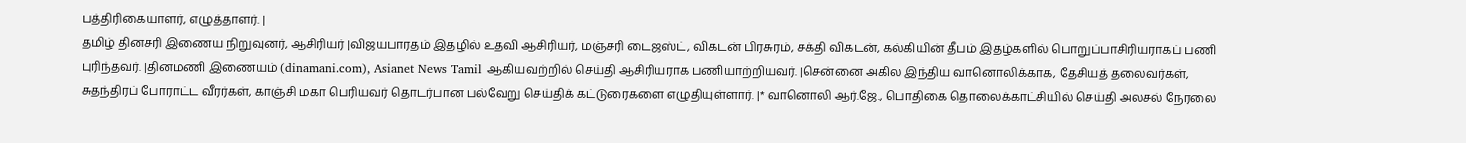பத்திரிகையாளர், எழுத்தாளர். |
தமிழ் தினசரி இணைய நிறுவுனர், ஆசிரியர் |விஜயபாரதம் இதழில் உதவி ஆசிரியர், மஞ்சரி டைஜஸ்ட், விகடன் பிரசுரம், சக்தி விகடன், கல்கியின் தீபம் இதழ்களில் பொறுப்பாசிரியராகப் பணி புரிந்தவர். |தினமணி இணையம் (dinamani.com), Asianet News Tamil ஆகியவற்றில் செய்தி ஆசிரியராக பணியாற்றியவர். |சென்னை அகில இந்திய வானொலிக்காக, தேசியத் தலைவர்கள், சுதந்திரப் போராட்ட வீரர்கள், காஞ்சி மகா பெரியவர் தொடர்பான பல்வேறு செய்திக் கட்டுரைகளை எழுதியுள்ளார். |* வானொலி ஆர்.ஜே., பொதிகை தொலைக்காட்சியில் செய்தி அலசல் நேரலை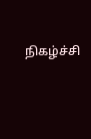நிகழ்ச்சி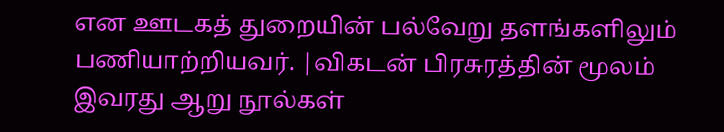என ஊடகத் துறையின் பல்வேறு தளங்களிலும் பணியாற்றியவர். |விகடன் பிரசுரத்தின் மூலம் இவரது ஆறு நூல்கள்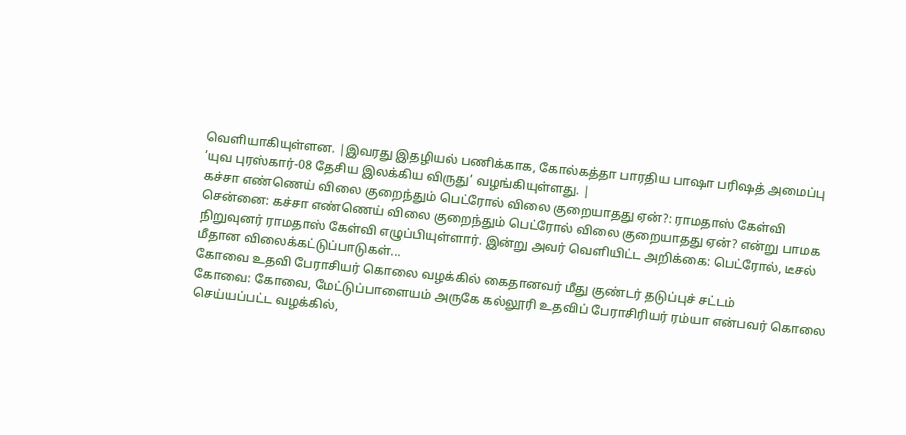வெளியாகியுள்ளன. |இவரது இதழியல் பணிக்காக, கோல்கத்தா பாரதிய பாஷா பரிஷத் அமைப்பு ‘யுவ புரஸ்கார்-08 தேசிய இலக்கிய விருது’ வழங்கியுள்ளது. |
கச்சா எண்ணெய் விலை குறைந்தும் பெட்ரோல் விலை குறையாதது ஏன்?: ராமதாஸ் கேள்வி
சென்னை: கச்சா எண்ணெய் விலை குறைந்தும் பெட்ரோல் விலை குறையாதது ஏன்? என்று பாமக நிறுவுனர் ராமதாஸ் கேள்வி எழுப்பியுள்ளார். இன்று அவர் வெளியிட்ட அறிக்கை: பெட்ரோல், டீசல் மீதான விலைக்கட்டுப்பாடுகள்...
கோவை உதவி பேராசியர் கொலை வழக்கில் கைதானவர் மீது குண்டர் தடுப்புச் சட்டம்
கோவை: கோவை, மேட்டுப்பாளையம் அருகே கல்லூரி உதவிப் பேராசிரியர் ரம்யா என்பவர் கொலை செய்யப்பட்ட வழக்கில்,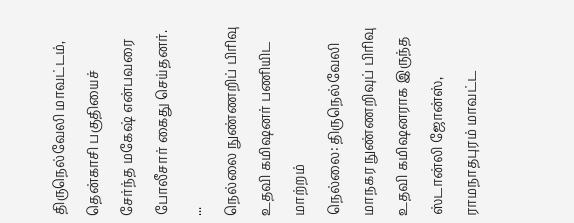திருநெல்வேலி மாவட்டம், தென்காசி பகுதியைச் சேர்ந்த மகேஷ் என்பவரை போலீசார் கைது செய்தனர். ...
நெல்லை நுண்ணறிப் பிரிவு உதவி கமிஷனர் பணியிட மாற்றம்
நெல்லை: திருநெல்வேலி மாநகர நுண்ணறிவுப் பிரிவு உதவி கமிஷனராக இருந்த ஸ்டான்லி ஜோன்ஸ், ராமநாதபுரம் மாவட்ட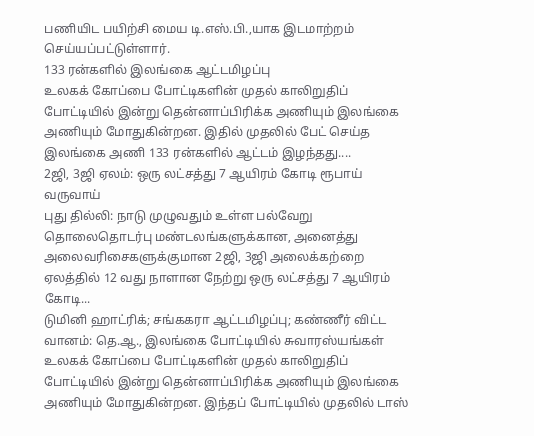பணியிட பயிற்சி மைய டி.எஸ்.பி.,யாக இடமாற்றம் செய்யப்பட்டுள்ளார்.
133 ரன்களில் இலங்கை ஆட்டமிழப்பு
உலகக் கோப்பை போட்டிகளின் முதல் காலிறுதிப் போட்டியில் இன்று தென்னாப்பிரிக்க அணியும் இலங்கை அணியும் மோதுகின்றன. இதில் முதலில் பேட் செய்த இலங்கை அணி 133 ரன்களில் ஆட்டம் இழந்தது....
2ஜி, 3ஜி ஏலம்: ஒரு லட்சத்து 7 ஆயிரம் கோடி ரூபாய் வருவாய்
புது தில்லி: நாடு முழுவதும் உள்ள பல்வேறு தொலைதொடர்பு மண்டலங்களுக்கான, அனைத்து அலைவரிசைகளுக்குமான 2ஜி, 3ஜி அலைக்கற்றை ஏலத்தில் 12 வது நாளான நேற்று ஒரு லட்சத்து 7 ஆயிரம் கோடி...
டுமினி ஹாட்ரிக்; சங்ககரா ஆட்டமிழப்பு; கண்ணீர் விட்ட வானம்: தெ.ஆ., இலங்கை போட்டியில் சுவாரஸ்யங்கள்
உலகக் கோப்பை போட்டிகளின் முதல் காலிறுதிப் போட்டியில் இன்று தென்னாப்பிரிக்க அணியும் இலங்கை அணியும் மோதுகின்றன. இந்தப் போட்டியில் முதலில் டாஸ்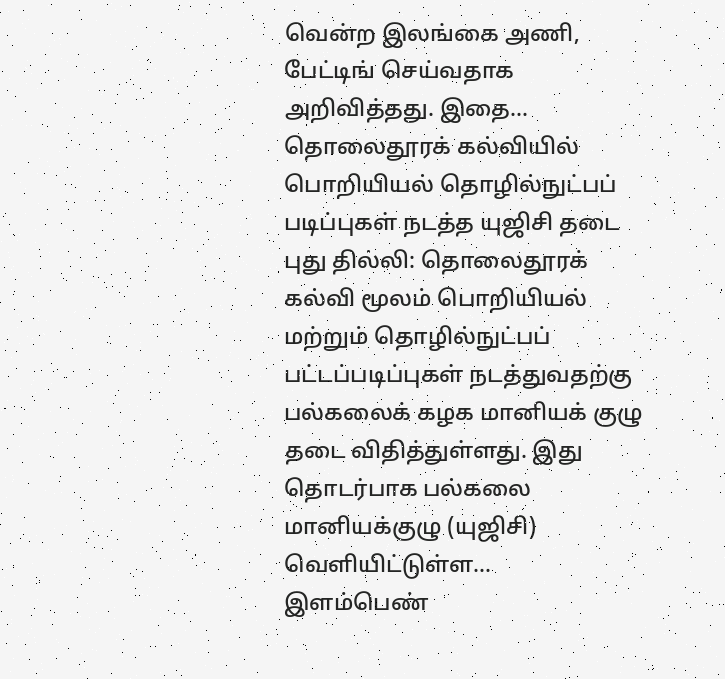வென்ற இலங்கை அணி, பேட்டிங் செய்வதாக அறிவித்தது. இதை...
தொலைதூரக் கல்வியில் பொறியியல் தொழில்நுட்பப் படிப்புகள் நடத்த யுஜிசி தடை
புது தில்லி: தொலைதூரக் கல்வி மூலம் பொறியியல் மற்றும் தொழில்நுட்பப் பட்டப்படிப்புகள் நடத்துவதற்கு பல்கலைக் கழக மானியக் குழு தடை விதித்துள்ளது. இது தொடர்பாக பல்கலை மானியக்குழு (யுஜிசி) வெளியிட்டுள்ள...
இளம்பெண்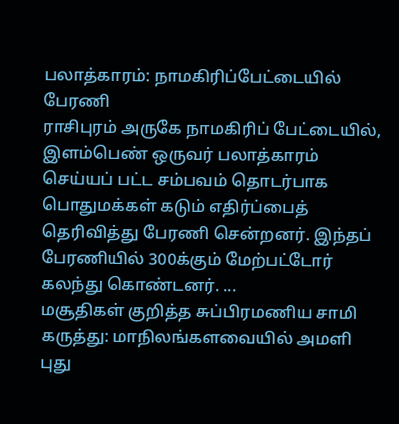பலாத்காரம்: நாமகிரிப்பேட்டையில் பேரணி
ராசிபுரம் அருகே நாமகிரிப் பேட்டையில், இளம்பெண் ஒருவர் பலாத்காரம் செய்யப் பட்ட சம்பவம் தொடர்பாக பொதுமக்கள் கடும் எதிர்ப்பைத் தெரிவித்து பேரணி சென்றனர். இந்தப் பேரணியில் 300க்கும் மேற்பட்டோர் கலந்து கொண்டனர். ...
மசூதிகள் குறித்த சுப்பிரமணிய சாமி கருத்து: மாநிலங்களவையில் அமளி
புது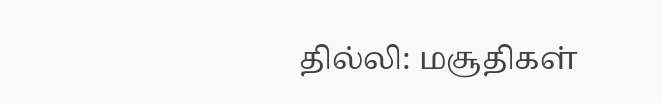தில்லி: மசூதிகள்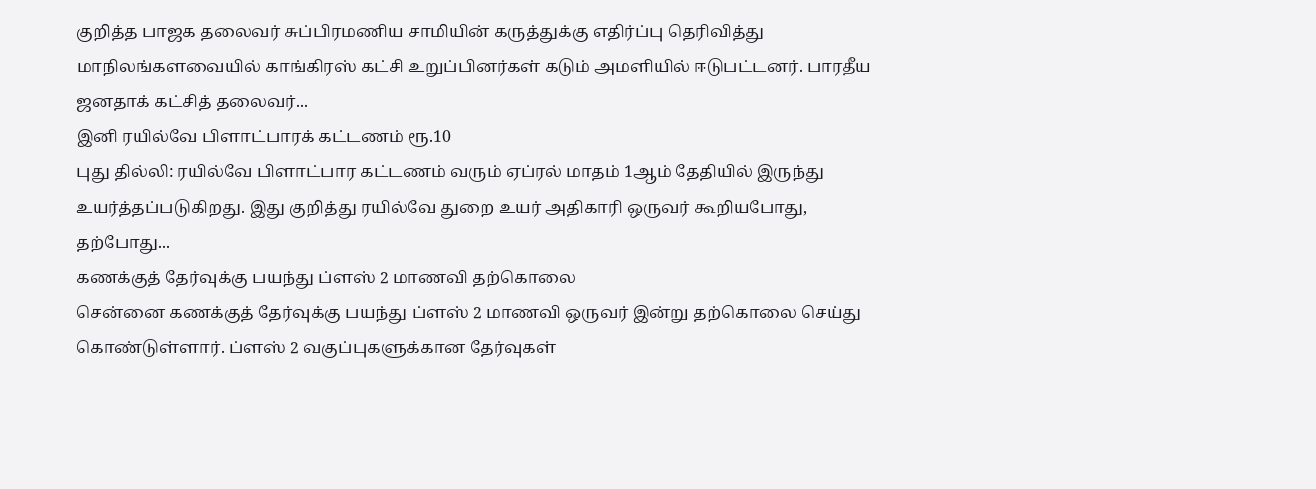குறித்த பாஜக தலைவர் சுப்பிரமணிய சாமியின் கருத்துக்கு எதிர்ப்பு தெரிவித்து மாநிலங்களவையில் காங்கிரஸ் கட்சி உறுப்பினர்கள் கடும் அமளியில் ஈடுபட்டனர். பாரதீய ஜனதாக் கட்சித் தலைவர்...
இனி ரயில்வே பிளாட்பாரக் கட்டணம் ரூ.10
புது தில்லி: ரயில்வே பிளாட்பார கட்டணம் வரும் ஏப்ரல் மாதம் 1ஆம் தேதியில் இருந்து உயர்த்தப்படுகிறது. இது குறித்து ரயில்வே துறை உயர் அதிகாரி ஒருவர் கூறியபோது, தற்போது...
கணக்குத் தேர்வுக்கு பயந்து ப்ளஸ் 2 மாணவி தற்கொலை
சென்னை கணக்குத் தேர்வுக்கு பயந்து ப்ளஸ் 2 மாணவி ஒருவர் இன்று தற்கொலை செய்து கொண்டுள்ளார். ப்ளஸ் 2 வகுப்புகளுக்கான தேர்வுகள்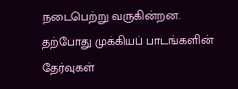நடைபெற்று வருகின்றன. தற்போது முக்கியப் பாடங்களின் தேர்வுகள்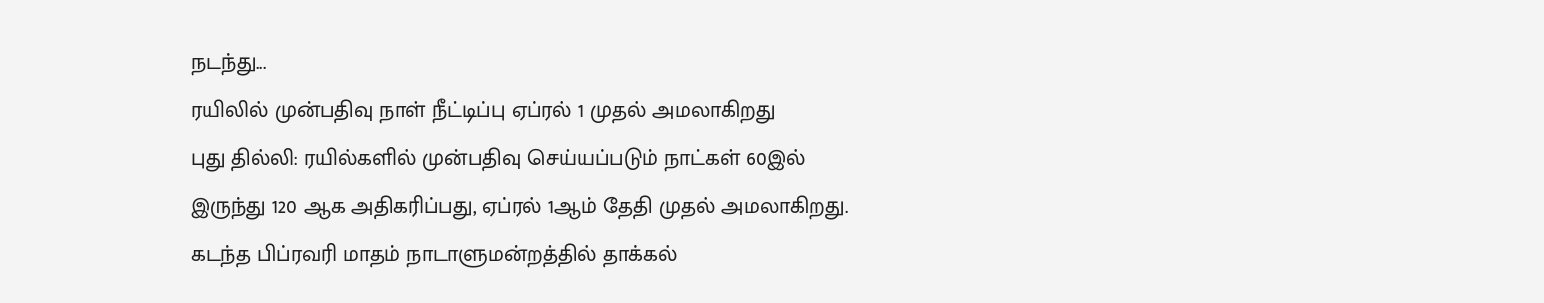நடந்து...
ரயிலில் முன்பதிவு நாள் நீட்டிப்பு ஏப்ரல் 1 முதல் அமலாகிறது
புது தில்லி: ரயில்களில் முன்பதிவு செய்யப்படும் நாட்கள் 60இல் இருந்து 120 ஆக அதிகரிப்பது, ஏப்ரல் 1ஆம் தேதி முதல் அமலாகிறது. கடந்த பிப்ரவரி மாதம் நாடாளுமன்றத்தில் தாக்கல்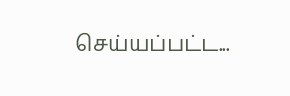செய்யப்பட்ட...